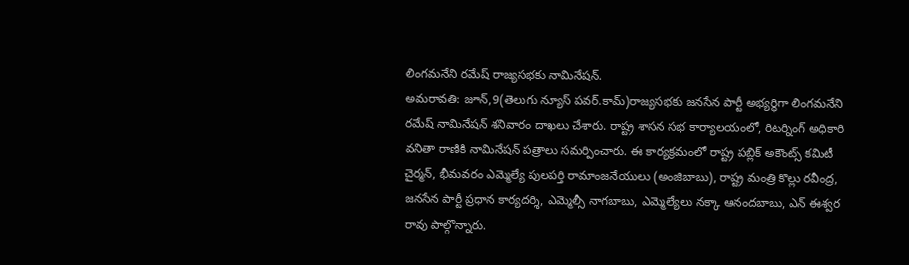లింగమనేని రమేష్ రాజ్యసభకు నామినేషన్.
అమరావతి: జూన్,9(తెలుగు న్యూస్ పవర్.కామ్)రాజ్యసభకు జనసేన పార్టీ అభ్యర్థిగా లింగమనేని రమేష్ నామినేషన్ శనివారం దాఖలు చేశారు. రాష్ట్ర శాసన సభ కార్యాలయంలో, రిటర్నింగ్ అధికారి వనితా రాణికి నామినేషన్ పత్రాలు సమర్పించారు. ఈ కార్యక్రమంలో రాష్ట్ర పబ్లిక్ అకౌంట్స్ కమిటీ చైర్మన్, భీమవరం ఎమ్మెల్యే పులపర్తి రామాంజనేయులు (అంజిబాబు), రాష్ట్ర మంత్రి కొల్లు రవీంద్ర, జనసేన పార్టీ ప్రధాన కార్యదర్శి, ఎమ్మెల్సీ నాగబాబు, ఎమ్మెల్యేలు నక్కా ఆనందబాబు, ఎన్ ఈశ్వర రావు పాల్గొన్నారు.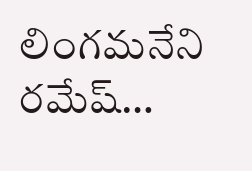లింగమనేని రమేష్…